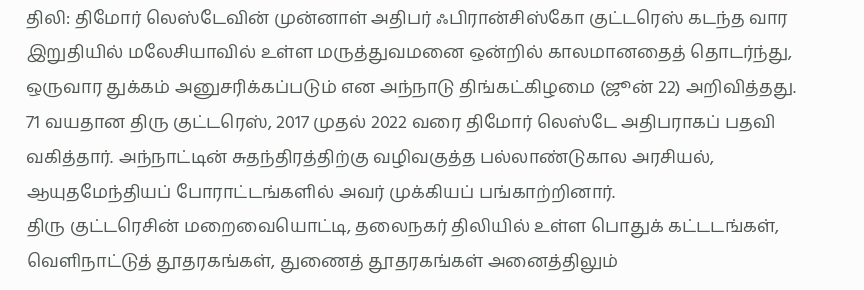திலி: திமோர் லெஸ்டேவின் முன்னாள் அதிபர் ஃபிரான்சிஸ்கோ குட்டரெஸ் கடந்த வார இறுதியில் மலேசியாவில் உள்ள மருத்துவமனை ஒன்றில் காலமானதைத் தொடர்ந்து, ஒருவார துக்கம் அனுசரிக்கப்படும் என அந்நாடு திங்கட்கிழமை (ஜூன் 22) அறிவித்தது.
71 வயதான திரு குட்டரெஸ், 2017 முதல் 2022 வரை திமோர் லெஸ்டே அதிபராகப் பதவி வகித்தார். அந்நாட்டின் சுதந்திரத்திற்கு வழிவகுத்த பல்லாண்டுகால அரசியல், ஆயுதமேந்தியப் போராட்டங்களில் அவர் முக்கியப் பங்காற்றினார்.
திரு குட்டரெசின் மறைவையொட்டி, தலைநகர் திலியில் உள்ள பொதுக் கட்டடங்கள், வெளிநாட்டுத் தூதரகங்கள், துணைத் தூதரகங்கள் அனைத்திலும்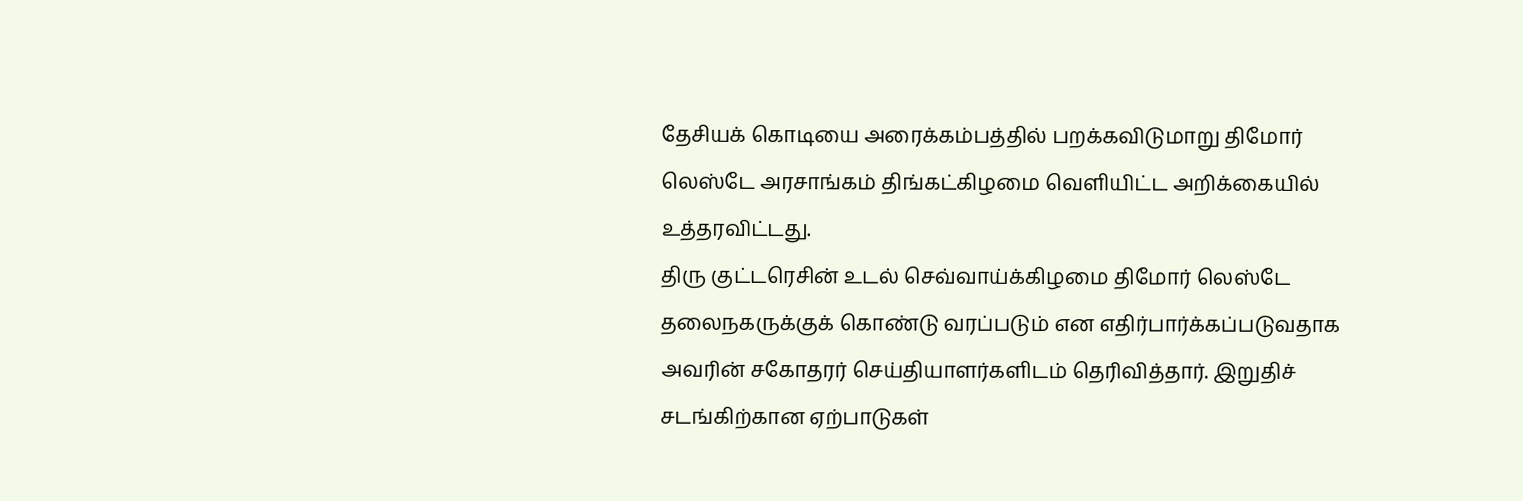தேசியக் கொடியை அரைக்கம்பத்தில் பறக்கவிடுமாறு திமோர் லெஸ்டே அரசாங்கம் திங்கட்கிழமை வெளியிட்ட அறிக்கையில் உத்தரவிட்டது.
திரு குட்டரெசின் உடல் செவ்வாய்க்கிழமை திமோர் லெஸ்டே தலைநகருக்குக் கொண்டு வரப்படும் என எதிர்பார்க்கப்படுவதாக அவரின் சகோதரர் செய்தியாளர்களிடம் தெரிவித்தார். இறுதிச் சடங்கிற்கான ஏற்பாடுகள்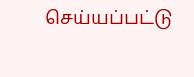செய்யப்பட்டு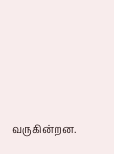வருகின்றன.